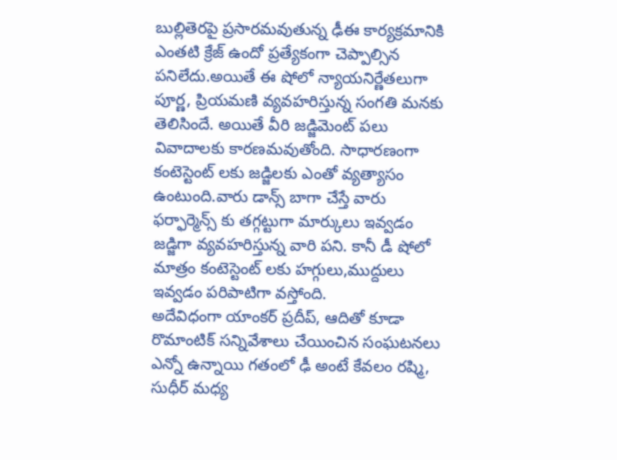బుల్లితెరపై ప్రసారమవుతున్న ఢీఈ కార్యక్రమానికి ఎంతటి క్రేజ్ ఉందో ప్రత్యేకంగా చెప్పాల్సిన పనిలేదు.అయితే ఈ షోలో న్యాయనిర్ణేతలుగా పూర్ణ, ప్రియమణి వ్యవహరిస్తున్న సంగతి మనకు తెలిసిందే. అయితే వీరి జడ్జిమెంట్ పలు వివాదాలకు కారణమవుతోంది. సాధారణంగా కంటెస్టెంట్ లకు జడ్జిలకు ఎంతో వ్యత్యాసం ఉంటుంది.వారు డాన్స్ బాగా చేస్తే వారు ఫర్ఫార్మెన్స్ కు తగ్గట్టుగా మార్కులు ఇవ్వడం జడ్జిగా వ్యవహరిస్తున్న వారి పని. కానీ డీ షోలో మాత్రం కంటెస్టెంట్ లకు హగ్గులు,ముద్దులు ఇవ్వడం పరిపాటిగా వస్తోంది.
అదేవిధంగా యాంకర్ ప్రదీప్, ఆదితో కూడా రొమాంటిక్ సన్నివేశాలు చేయించిన సంఘటనలు ఎన్నో ఉన్నాయి గతంలో ఢీ అంటే కేవలం రష్మి, సుధీర్ మధ్య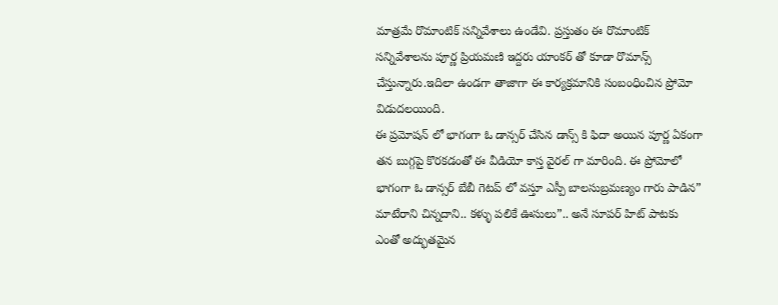మాత్రమే రొమాంటిక్ సన్నివేశాలు ఉండేవి. ప్రస్తుతం ఈ రొమాంటిక్ సన్నివేశాలను పూర్ణ ప్రియమణి ఇద్దరు యాంకర్ తో కూడా రొమాన్స్ చేస్తున్నారు.ఇదిలా ఉండగా తాజాగా ఈ కార్యక్రమానికి సంబంధించిన ప్రోమో విడుదలయింది.
ఈ ప్రమోషన్ లో భాగంగా ఓ డాన్సర్ చేసిన డాన్స్ కి ఫిదా అయిన పూర్ణ ఏకంగా తన బుగ్గపై కొరకడంతో ఈ వీడియో కాస్త వైరల్ గా మారింది. ఈ ప్రోమోలో భాగంగా ఓ డాన్సర్ బేబీ గెటప్ లో వస్తూ ఎస్పీ బాలసుబ్రమణ్యం గారు పాడిన” మాటేరాని చిన్నదాని.. కళ్ళు పలికే ఊసులు”.. అనే సూపర్ హిట్ పాటకు ఎంతో అద్భుతమైన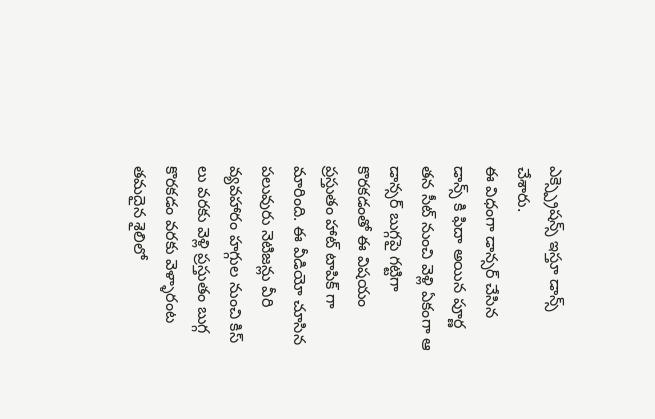ఎక్స్ప్రెషన్స్ ఇస్తూ డాన్స్ చేశారు.
ఈ విధంగా డాన్సర్ చేసిన డాన్స్ కి ఫిదా అయిన పూర్ణ తన సీట్ నుంచి వెళ్లి ఏకంగా ఆ డాన్సర్ బుగ్గపై గట్టిగా కొరకడంతో ఈ విషయం ప్రస్తుతం హాట్ టాపిక్ గా మారింది. ఈ వీడియో చూసిన పలువురు నెటిజన్లు వీరి వ్యవహారం హగ్గుల నుంచి కిస్ లు వరకు వెళ్లి ప్రస్తుతం బుగ్గ కొరకడం వరకు వెళ్ళారంట తమదైన శైలిలో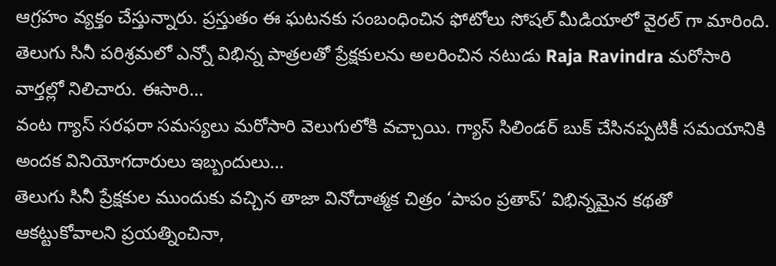ఆగ్రహం వ్యక్తం చేస్తున్నారు. ప్రస్తుతం ఈ ఘటనకు సంబంధించిన ఫోటోలు సోషల్ మీడియాలో వైరల్ గా మారింది.
తెలుగు సినీ పరిశ్రమలో ఎన్నో విభిన్న పాత్రలతో ప్రేక్షకులను అలరించిన నటుడు Raja Ravindra మరోసారి వార్తల్లో నిలిచారు. ఈసారి…
వంట గ్యాస్ సరఫరా సమస్యలు మరోసారి వెలుగులోకి వచ్చాయి. గ్యాస్ సిలిండర్ బుక్ చేసినప్పటికీ సమయానికి అందక వినియోగదారులు ఇబ్బందులు…
తెలుగు సినీ ప్రేక్షకుల ముందుకు వచ్చిన తాజా వినోదాత్మక చిత్రం ‘పాపం ప్రతాప్’ విభిన్నమైన కథతో ఆకట్టుకోవాలని ప్రయత్నించినా,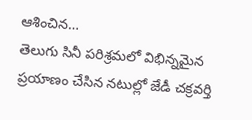ఆశించిన…
తెలుగు సినీ పరిశ్రమలో విభిన్నమైన ప్రయాణం చేసిన నటుల్లో జేడీ చక్రవర్తి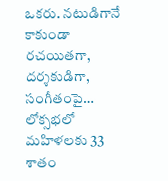ఒకరు. నటుడిగానే కాకుండా రచయితగా, దర్శకుడిగా, సంగీతంపై…
లోక్సభలో మహిళలకు 33 శాతం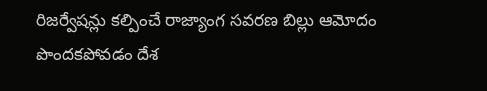రిజర్వేషన్లు కల్పించే రాజ్యాంగ సవరణ బిల్లు ఆమోదం పొందకపోవడం దేశ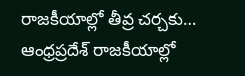రాజకీయాల్లో తీవ్ర చర్చకు…
ఆంధ్రప్రదేశ్ రాజకీయాల్లో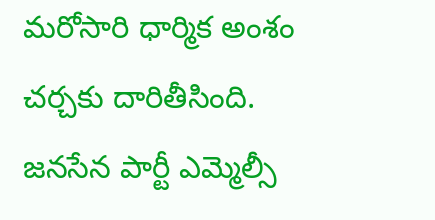మరోసారి ధార్మిక అంశం చర్చకు దారితీసింది. జనసేన పార్టీ ఎమ్మెల్సీ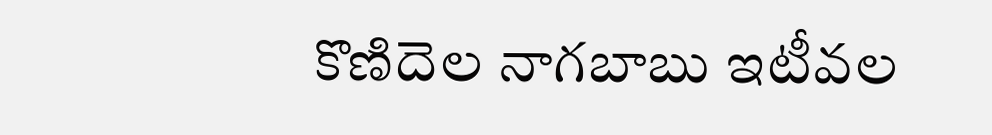కొణిదెల నాగబాబు ఇటీవల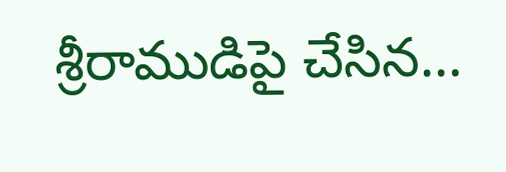శ్రీరాముడిపై చేసిన…